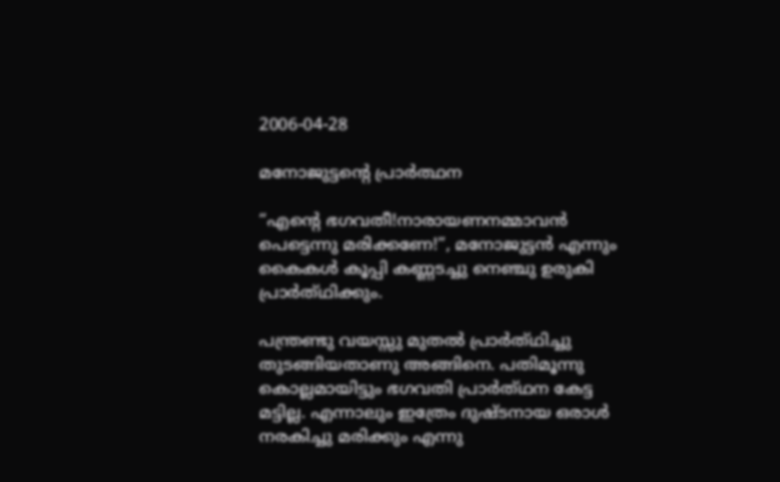2006-04-28

മനോജുട്ടന്റെ പ്രാര്‍ത്ഥന

“എന്റെ ഭഗവതീ!നാരായണനമ്മാവന്‍ പെട്ടെന്നു മരിക്കണേ!”, മനോജുട്ടന്‍ എന്നും കൈകള്‍ കൂപ്പി കണ്ണടച്ചു നെഞ്ചു ഉരുകി പ്രാര്‍ത്‌ഥിക്കും.

പന്ത്രണ്ടു വയസ്സു മുതല്‍ പ്രാര്‍ത്‌ഥിച്ചു തുടങ്ങിയതാണു അങ്ങിനെ. പതിമൂന്നു കൊല്ലമായിട്ടും ഭഗവതി പ്രാര്‍ത്‌ഥന കേട്ട മട്ടില്ല. എന്നാ‍ലും ഇത്രേം ദുഷ്ടനായ ഒരാള്‍ നരകിച്ചു മരിക്കും എന്നു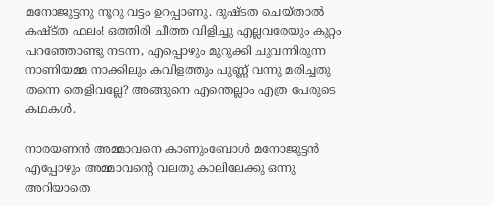മനോജുട്ടനു നൂറു വട്ടം ഉറപ്പാണു. ദുഷ്ടത ചെയ്താല്‍ കഷ്ട്ത ഫലം! ഒത്തിരി ചീത്ത വിളിച്ചു എല്ലവരേയും കുറ്റം പറഞ്ഞോണ്ടു നടന്ന, എപ്പൊഴും മുറുക്കി ചുവന്നിരുന്ന നാണിയമ്മ നാ‍ക്കിലും കവിളത്തും പുണ്ണ് വന്നു മരിച്ചതു തന്നെ തെളിവല്ലേ? അങ്ങുനെ എന്തെല്ലാം എത്ര പേരുടെ കഥകള്‍.

നാരയണന്‍ അമ്മാവനെ കാണുംബോള്‍ മനോജുട്ടന്‍ എപ്പോഴും അമ്മാവന്റെ വലതു കാലിലേക്കു ഒന്നു അറിയാതെ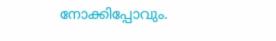നോക്കിപ്പോവും.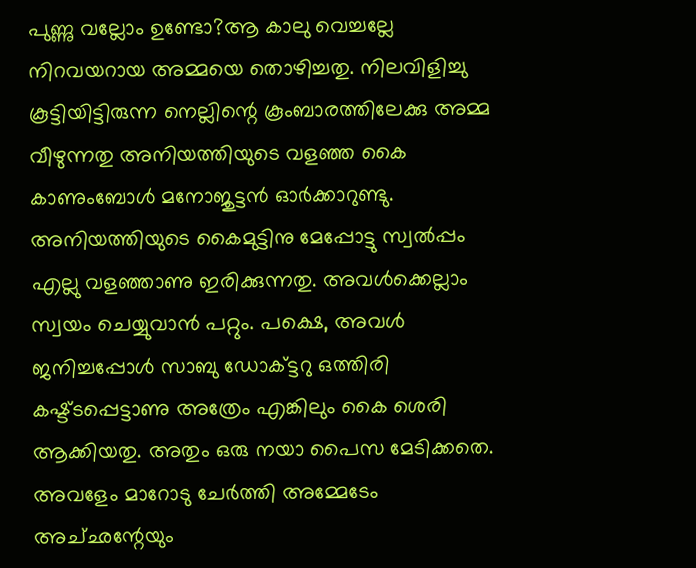പുണ്ണു വല്ലോം ഉണ്ടോ?ആ കാലു വെച്ചല്ലേ നിറവയറായ അമ്മയെ തൊഴിച്ചതു. നിലവിളിച്ചു കൂട്ടിയിട്ടിരുന്ന നെല്ലിന്റെ കൂംബാരത്തിലേക്കു അമ്മ വീഴുന്നതു അനിയത്തിയുടെ വളഞ്ഞ കൈ കാണുംബോള്‍ മനോജുട്ടന്‍ ഓര്‍ക്കാറുണ്ടു. അനിയത്തിയുടെ കൈമുട്ടിനു മേപ്പോട്ടു സ്വല്‍പ്പം എല്ലു വളഞ്ഞാണു ഇരിക്കുന്നതു. അവള്‍ക്കെല്ലാം സ്വയം ചെയ്യുവാന്‍ പറ്റും. പക്ഷെ, അവള്‍ ജനിച്ചപ്പോള്‍ സാബു ഡോക്‌ട്ടറു ഒത്തിരി കഷ്ട്ടപ്പെട്ടാ‍ണു അത്രേം എങ്കിലും കൈ ശെരി ആക്കിയതു. അതും ഒരു നയാ പൈസ മേടിക്കതെ. അവളേം മാറോടു ചേര്‍ത്തി അമ്മേടേം അച്‌ഛന്റേയും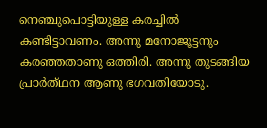നെഞ്ചുപൊട്ടിയുള്ള കരച്ചില്‍ കണ്ടിട്ടാവണം. അന്നു മനോജൂട്ടനും കരഞ്ഞതാണു ഒത്തിരി. അന്നു തുടങ്ങിയ പ്രാര്‍ത്‌ഥന ആണു ഭഗവതിയോടു.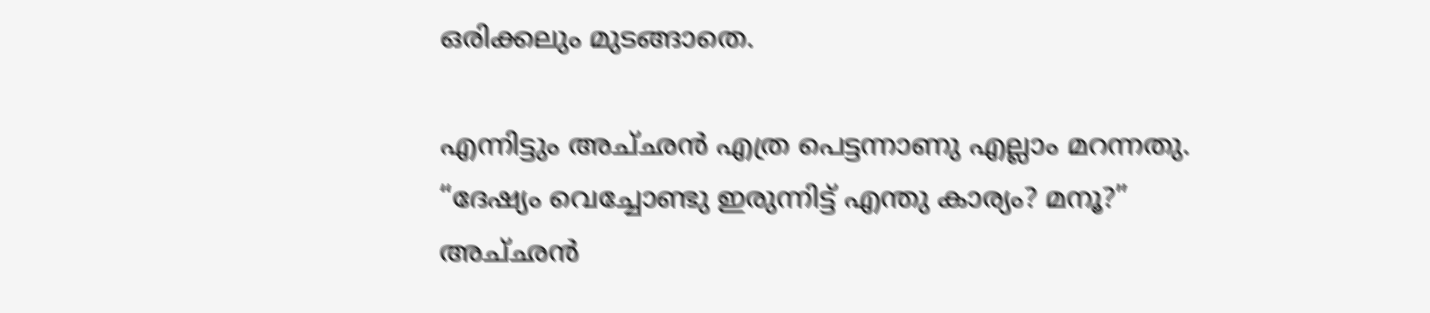ഒരിക്കലും മുടങ്ങാതെ.

എന്നിട്ടും അച്‌ഛന്‍ എത്ര പെട്ടന്നാണു എല്ലാം മറന്നതു. “ദേഷ്യം വെച്ചോണ്ടു ഇരുന്നിട്ട് എന്തു കാര്യം? മനൂ?” അച്‌ഛന്‍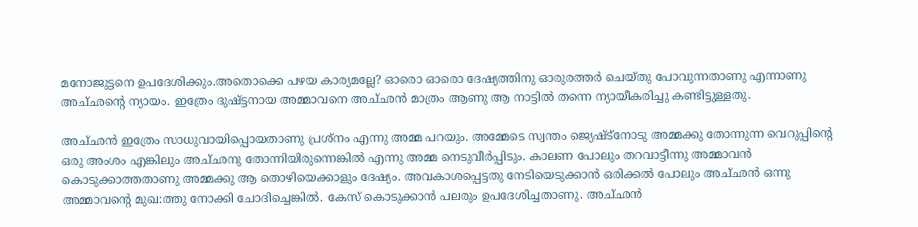മനോജുട്ടനെ ഉപദേശിക്കും.അതൊക്കെ പഴയ കാര്യമല്ലേ? ഓരൊ ഓരൊ ദേഷ്യത്തിനു ഓരുരത്തര്‍ ചെയ്തു പോവുന്നതാ‍ണു എന്നാണു അച്‌ഛന്റെ ന്യായം. ഇത്രേം ദുഷ്ട്ടനായ അമ്മാവനെ അച്‌ഛന്‍ മാത്രം ആണു ആ നാട്ടില്‍ തന്നെ ന്യായീകരിച്ചു കണ്ടിട്ടുള്ളതു.

അച്‌ഛന്‍ ഇത്രേം സാധുവായിപ്പൊയതാണു പ്രശ്നം എന്നു അമ്മ പറയും. അമ്മേടെ സ്വന്തം ജ്യെഷ്ട്നോടു അമ്മക്കു തോന്നുന്ന വെറുപ്പിന്റെ ഒരു അംശം എങ്കിലും അച്‌ഛനു തോന്നിയിരുന്നെങ്കില്‍ എന്നു അമ്മ നെടുവീര്‍പ്പിടും. കാലണ പോലും തറവാട്ടീന്നു അമ്മാവന്‍ കൊടുക്കാത്തതാണു അമ്മക്കു ആ തൊഴിയെക്കാളും ദേഷ്യം. അവകാശപ്പെട്ടതു നേടിയെടുക്കാന്‍ ഒരിക്കല്‍ പോലും അച്‌ഛന്‍ ഒന്നു അമ്മാവന്റെ മുഖ:ത്തു നോക്കി ചോദിച്ചെങ്കില്‍. കേസ് കൊടുക്കാ‍ന്‍ പലരും ഉപദേശിച്ചതാണു. അച്‌ഛന്‍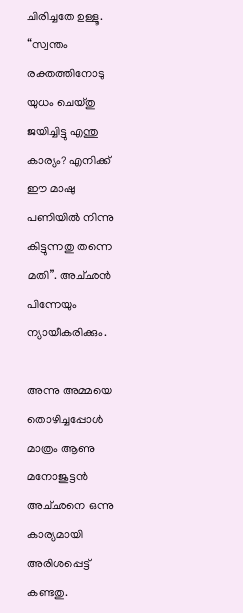ചിരിച്ചതേ ഉള്ളൂ. “സ്വന്തം രക്തത്തിനോടു യുധം ചെയ്തു ജയിച്ചിട്ടു എന്തു കാര്യം? എനിക്ക് ഈ മാഷു പണിയില്‍ നിന്നു കിട്ടുന്നതു തന്നെ മതി”. അച്‌ഛന്‍ പിന്നേയും ന്യായീകരിക്കും.

അന്നു അമ്മയെ തൊഴിച്ചപ്പോള്‍‍ മാത്രം ആണു മനോജുട്ടന്‍ അച്‌ഛനെ ഒന്നു കാര്യമായി അരിശപ്പെട്ട് കണ്ടതു.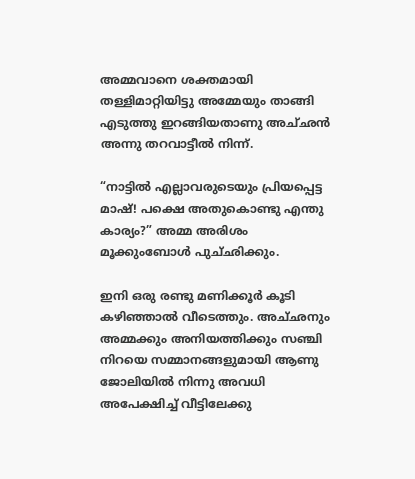അമ്മവാനെ ശക്തമായി തള്ളിമാ‍റ്റിയിട്ടു അമ്മേയും താങ്ങി എടുത്തു ഇറങ്ങിയതാ‍ണു അച്‌ഛന്‍ അന്നു തറവാ‍ട്ടീല്‍ നിന്ന്.

“നാട്ടില്‍ എല്ലാവരുടെയും പ്രിയപ്പെട്ട മാഷ്! പക്ഷെ അതുകൊണ്ടു എന്തു കാര്യം?” അമ്മ അരിശം മൂക്കുംബോള്‍ പുച്‌ഛിക്കും.

ഇനി ഒരു രണ്ടു മണിക്കൂര്‍ കൂടി കഴിഞ്ഞാല്‍ വീടെത്തും. അച്‌ഛനും അമ്മക്കും അനിയത്തിക്കും സഞ്ചി നിറയെ സമ്മാന‍ങ്ങളുമായി ആണു ജോലിയില്‍ നിന്നു അവധി അപേക്ഷിച്ച് വീട്ടിലേക്കു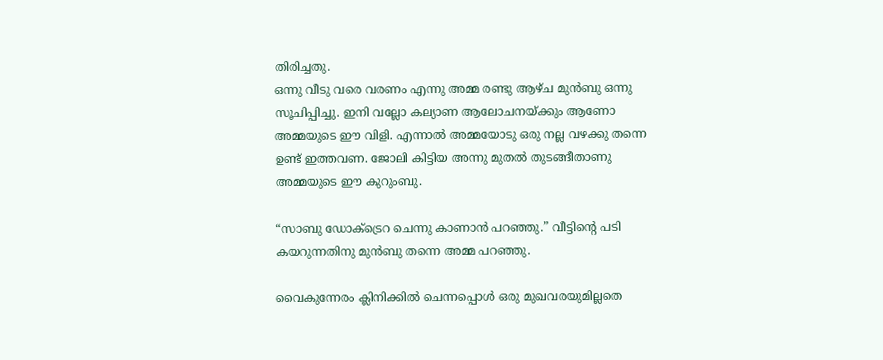തിരിച്ചതു.
ഒന്നു വീടു വരെ വരണം എന്നു അമ്മ രണ്ടു ആഴ്ച മുന്‍ബു ഒന്നു സൂചിപ്പിച്ചു. ഇനി വല്ലോ കല്യാണ ആലോചനയ്ക്കും ആണോ അമ്മയുടെ ഈ വിളി. എന്നാല്‍ അമ്മയോടു ഒരു നല്ല വഴക്കു തന്നെ ഉണ്ട് ഇത്തവണ. ജോലി കിട്ടിയ അന്നു മുതല്‍ തുടങ്ങീതാണു അമ്മയുടെ ഈ കുറുംബു.

“സാബു ഡോക്ട്രെറ ചെന്നു കാണാന്‍ പറഞ്ഞു.” വീട്ടിന്റെ പടി കയറുന്നതിനു മുന്‍ബു തന്നെ അമ്മ പറഞ്ഞു.

വൈകുന്നേരം ക്ലിനിക്കില്‍ ചെന്നപ്പൊള്‍ ഒരു മുഖവരയുമില്ലതെ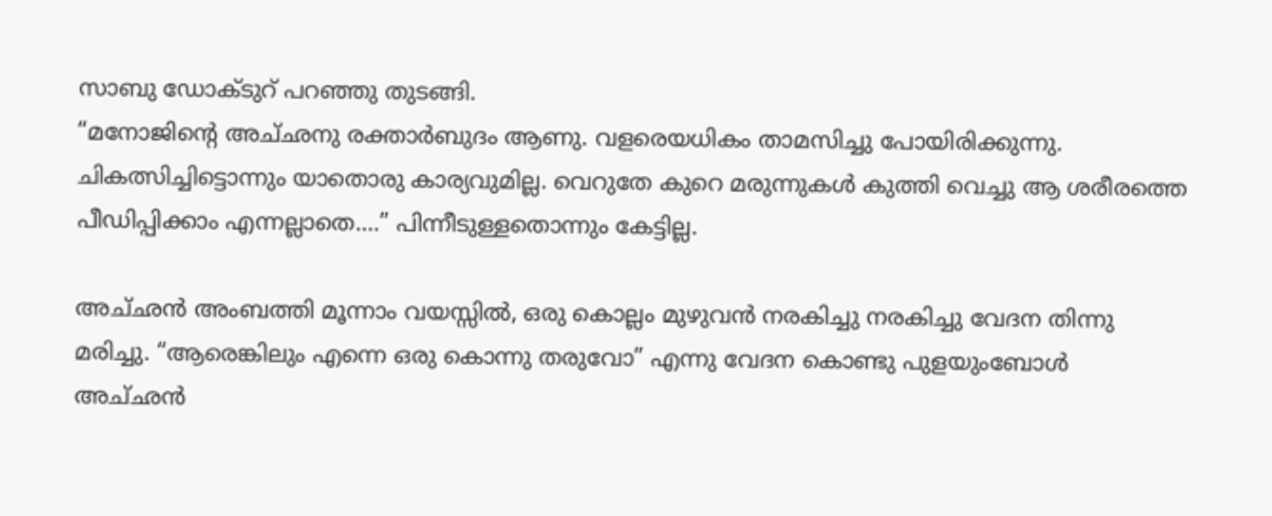സാബു ഡോക്ടുറ് പറഞ്ഞു തുടങ്ങി.
“മനോജിന്റെ അച്‌ഛനു രക്താര്‍ബുദം ആണു. വളരെയധികം താമസിച്ചു പോയിരിക്കുന്നു. ചികത്സിച്ചിട്ടൊന്നും യാതൊരു കാര്യവുമില്ല. വെറുതേ കുറെ മരുന്നുകള്‍ കുത്തി വെ‌ച്ചു ആ ശരീരത്തെ പീഡിപ്പിക്കാം എന്നല്ലാതെ....” പിന്നീടുള്ളതൊന്നും കേട്ടില്ല.

അച്‌ഛന്‍‍ അംബത്തി മൂന്നാം വയസ്സില്‍, ഒരു കൊല്ലം മുഴുവന്‍ നരകി‌ച്ചു നരകിച്ചു വേദന തിന്നു മരിച്ചു. “ആരെങ്കിലും എന്നെ ഒരു കൊന്നു തരുവോ” എന്നു വേദന കൊണ്ടു പുളയുംബോള്‍ അച്‌ഛന്‍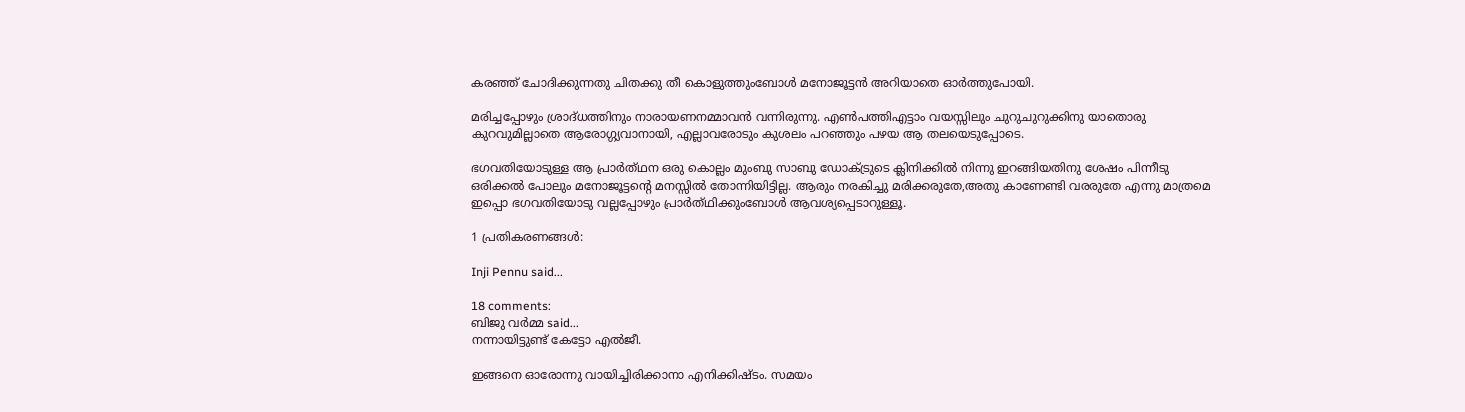കരഞ്ഞ് ചോദിക്കുന്നതു ചിതക്കു തീ കൊളുത്തുംബോള്‍ മനോജൂട്ടന്‍ അറിയാതെ ഓര്‍ത്തുപോയി.

മരിച്ചപ്പോഴും ശ്രാദ്‌ധത്തിനും നാരായണനമ്മാവന്‍ വന്നിരുന്നു. എണ്‍പത്തിഎട്ടാം വയസ്സിലും ചുറുചുറുക്കിനു യാതൊരു കുറവുമില്ലാതെ ആരോഗ്ഗ്യവാനായി, എല്ലാവരോടും കുശലം പറഞ്ഞും പഴയ ആ തലയെടുപ്പോടെ.

ഭഗവതിയോടുള്ള ആ പ്രാര്‍ത്‌ഥന ഒരു കൊല്ലം മുംബു സാബു ഡോക്ട്രുടെ ക്ലിനിക്കില്‍ നിന്നു ഇറങ്ങിയതിനു ശേഷം പിന്നീടു ഒരിക്കല്‍ പോലും മനോജൂട്ടന്റെ മനസ്സില്‍ തോന്നിയിട്ടില്ല. ആ‍രും നരകിച്ചു മരിക്കരുതേ,അതു കാണേണ്ടി വരരുതേ എന്നു മാത്രമെ ഇപ്പൊ ഭഗവതിയോടു വല്ലപ്പോഴും പ്രാര്‍ത്‌ഥിക്കുംബോള്‍ ആവശ്യപ്പെടാറുള്ളൂ.

1 പ്രതികരണങ്ങള്‍:

Inji Pennu said...

18 comments:
ബിജു വര്‍മ്മ said...
നന്നായിട്ടുണ്ട് കേട്ടോ എല്‍ജീ.

ഇങ്ങനെ ഓരോന്നു വായിച്ചിരിക്കാനാ എനിക്കിഷ്ടം. സമയം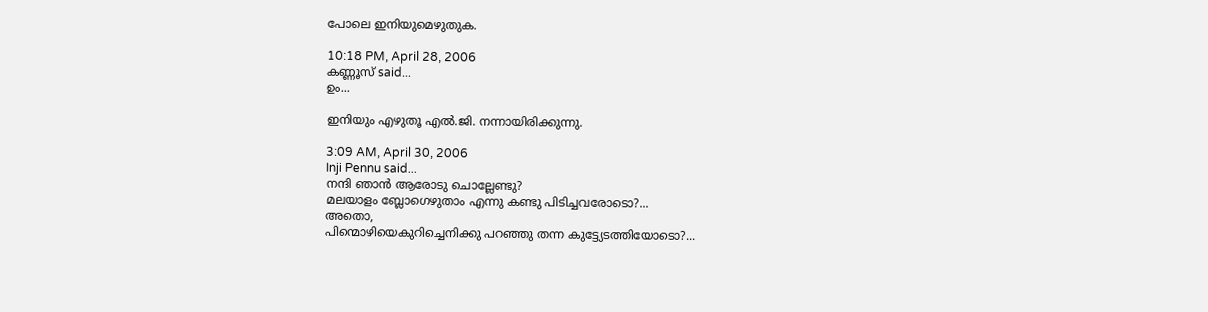പോലെ ഇനിയുമെഴുതുക.

10:18 PM, April 28, 2006
കണ്ണൂസ്‌ said...
ഉം...

ഇനിയും എഴുതൂ എല്‍.ജി. നന്നായിരിക്കുന്നു.

3:09 AM, April 30, 2006
Inji Pennu said...
നന്ദി ഞാന്‍ ആരോടു ചൊല്ലേണ്ടു?
മലയാളം ബ്ലോഗെഴുതാം എന്നു കണ്ടു പിടിച്ചവരോടൊ?...
അതൊ,
പിന്മൊഴിയെകുറിച്ചെനിക്കു പറഞ്ഞു തന്ന കുട്ട്യേടത്തിയോടൊ?...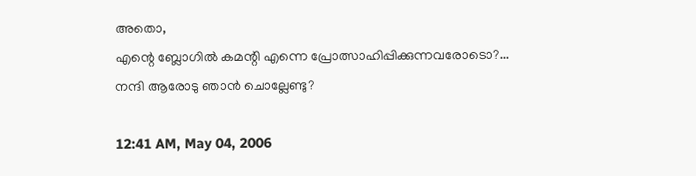അതൊ,
എന്റെ ബ്ലോഗില്‍ കമന്റി എന്നെ പ്രോത്സാഹിപ്പിക്കുന്നവരോടൊ?...
നന്ദി ആരോടു ഞാ‍ന്‍ ചൊല്ലേണ്ടു?

12:41 AM, May 04, 2006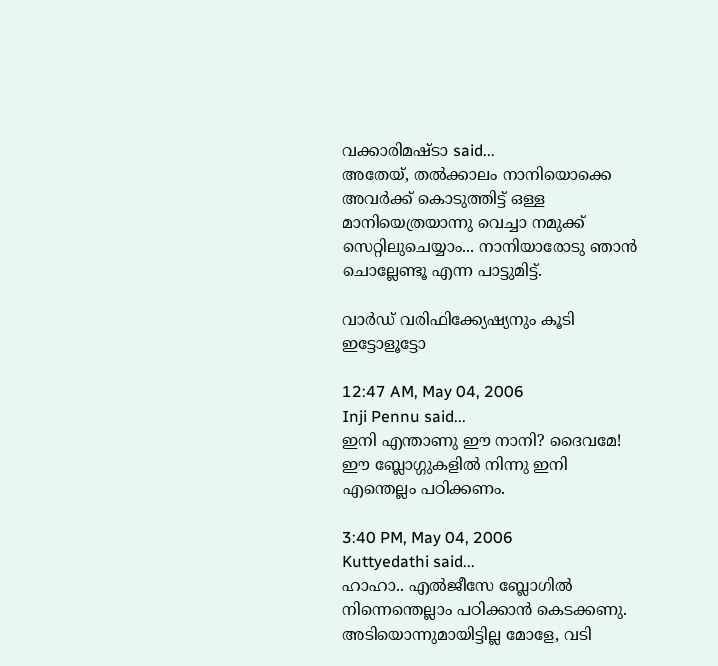വക്കാരിമഷ്‌ടാ said...
അതേയ്, തല്‍‌ക്കാലം നാനിയൊക്കെ അവര്‍ക്ക് കൊടുത്തിട്ട് ഒള്ള മാനിയെത്രയാന്നു വെച്ചാ നമുക്ക് സെറ്റിലുചെയ്യാം... നാനിയാരോടു ഞാന്‍ ചൊല്ലേണ്ടൂ എന്ന പാട്ടുമിട്ട്.

വാര്‍ഡ് വരിഫിക്ക്യേഷ്യനും കൂടി ഇട്ടോളൂട്ടോ

12:47 AM, May 04, 2006
Inji Pennu said...
ഇനി എന്താണു ഈ നാനി? ദൈവമേ! ഈ ബ്ലോഗ്ഗുകളില്‍ നിന്നു ഇനി എന്തെല്ലം പഠിക്കണം.

3:40 PM, May 04, 2006
Kuttyedathi said...
ഹാഹാ.. എല്‍ജീസേ ബ്ലോഗില്‍ നിന്നെന്തെല്ലാം പഠിക്കാന്‍ കെടക്കണു. അടിയൊന്നുമായിട്ടില്ല മോളേ, വടി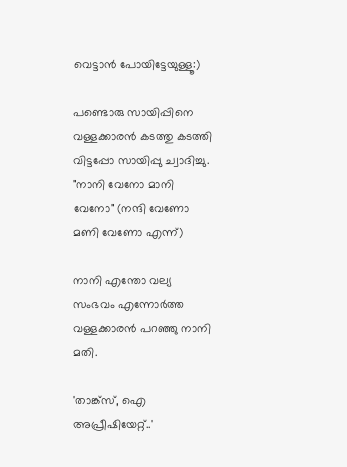വെട്ടാന്‍ പോയിട്ടേയുള്ളൂ:)

പണ്ടൊരു സായിപ്പിനെ വള്ളക്കാരന്‍ കടത്തു കടത്തി വിട്ടപ്പോ സായിപ്പു ച്വാദിച്ചു. "നാനി വേനോ മാനി വേനോ" (നന്ദി വേണോ മണി വേണോ എന്ന്)

നാനി എന്തോ വല്യ സംഭവം എന്നോര്‍ത്ത വള്ളക്കാരന്‍ പറഞ്ഞു നാനി മതി.

'താങ്ക്സ്‌, ഐ അപ്രീഷിയേറ്റ്‌..'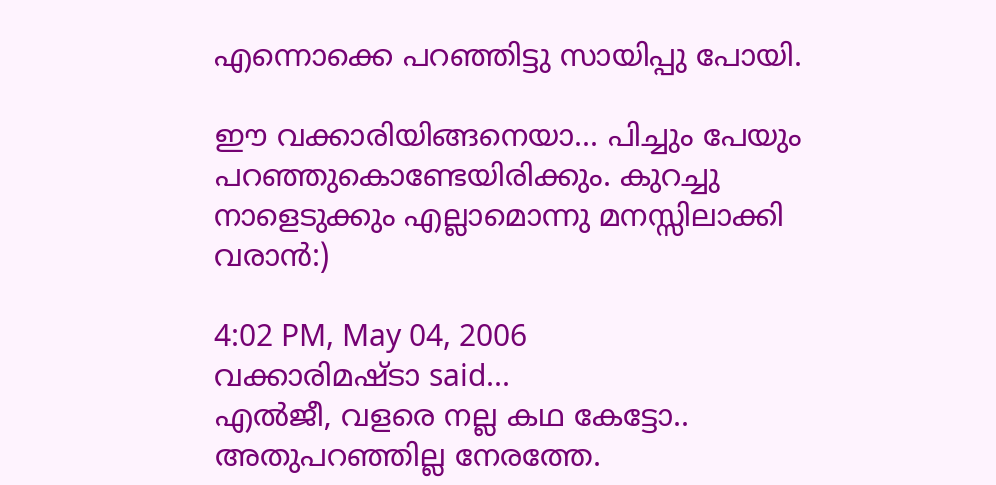എന്നൊക്കെ പറഞ്ഞിട്ടു സായിപ്പു പോയി.

ഈ വക്കാരിയിങ്ങനെയാ... പിച്ചും പേയും പറഞ്ഞുകൊണ്ടേയിരിക്കും. കുറച്ചു നാളെടുക്കും എല്ലാമൊന്നു മനസ്സിലാക്കി വരാന്‍:)

4:02 PM, May 04, 2006
വക്കാരിമഷ്‌ടാ said...
എല്‍ജീ, വളരെ നല്ല കഥ കേട്ടോ.. അതുപറഞ്ഞില്ല നേരത്തേ.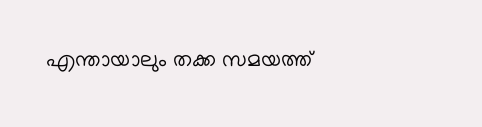എന്തായാലും തക്ക സമയത്ത്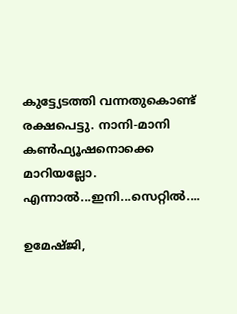കുട്ട്യേടത്തി വന്നതുകൊണ്ട് രക്ഷപെട്ടു. നാനി-മാനി കണ്‍‌ഫ്യൂഷനൊക്കെ മാറിയല്ലോ. എന്നാല്‍...ഇനി...സെറ്റില്‍....

ഉമേഷ്‌ജി,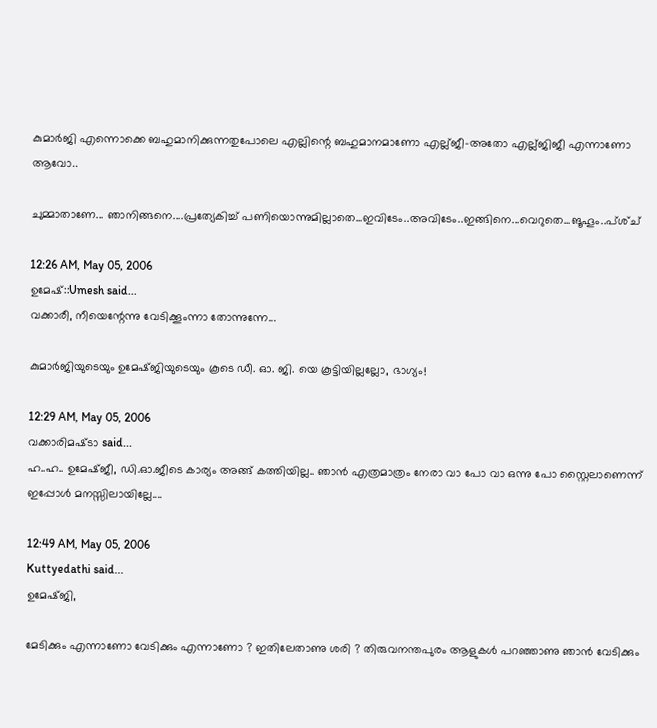കുമാര്‍‌ജി എന്നൊക്കെ ബഹുമാനിക്കുന്നതുപോലെ എല്ലിന്റെ ബഹുമാനമാണോ എല്ല്‌ജീ-അതോ എല്ല്‌ജിജീ എന്നാണോ ആവോ..

ചുമ്മാതാണേ... ഞാനിങ്ങനെ....പ്രത്യേകിച്ച് പണിയൊന്നുമില്ലാതെ...ഇവിടേം..അവിടേം..ഇങ്ങിനെ...വെറുതെ...ങൂഹൂം..പ്‌ശ്‌ച്

12:26 AM, May 05, 2006
ഉമേഷ്::Umesh said...
വക്കാരീ, നീയെന്റേന്നു വേടിക്കൂംന്നാ തോന്നുന്നേ...

കുമാര്‍ജിയുടെയും ഉമേഷ്ജിയുടെയും കൂടെ ഡീ. ഓ. ജി. യെ കൂട്ടിയില്ലല്ലോ, ഭാഗ്യം!

12:29 AM, May 05, 2006
വക്കാരിമഷ്‌ടാ said...
ഹ..ഹ.. ഉമേഷ്‌ജീ, ഡി.ഓ.ജീടെ കാര്യം അങ്ങ് കത്തിയില്ല.. ഞാന്‍ എത്രമാത്രം നേരാ വാ പോ വാ ഒന്നു പോ സ്റ്റൈലാണെന്ന് ഇപ്പോള്‍ മനസ്സിലായില്ലേ....

12:49 AM, May 05, 2006
Kuttyedathi said...
ഉമേഷ്ജി,

മേടിക്കും എന്നാണോ വേടിക്കും എന്നാണോ ? ഇതിലേതാണു ശരി ? തിരുവനന്തപുരം ആളുകള്‍ പറഞ്ഞാണു ഞാന്‍ വേടിക്കും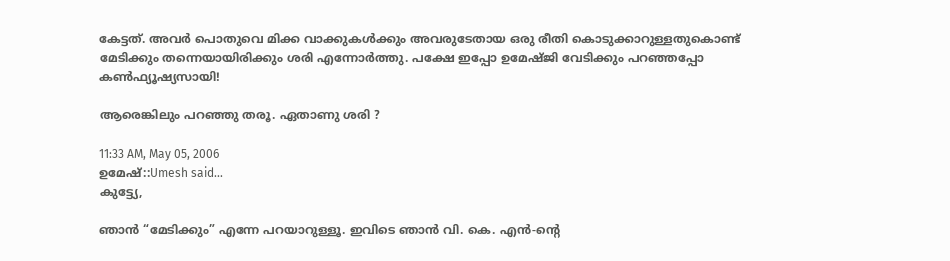കേട്ടത്‌. അവര്‍ പൊതുവെ മിക്ക വാക്കുകള്‍ക്കും അവരുടേതായ ഒരു രീതി കൊടുക്കാറുള്ളതുകൊണ്ട്‌ മേടിക്കും തന്നെയായിരിക്കും ശരി എന്നോര്‍ത്തു. പക്ഷേ ഇപ്പോ ഉമേഷ്ജി വേടിക്കും പറഞ്ഞപ്പോ കണ്‍ഫ്യൂഷ്യസായി!

ആരെങ്കിലും പറഞ്ഞു തരൂ. ഏതാണു ശരി ?

11:33 AM, May 05, 2006
ഉമേഷ്::Umesh said...
കുട്ട്യേ,

ഞാന്‍ “മേടിക്കും” എന്നേ പറയാറുള്ളൂ. ഇവിടെ ഞാന്‍ വി. കെ. എന്‍-ന്റെ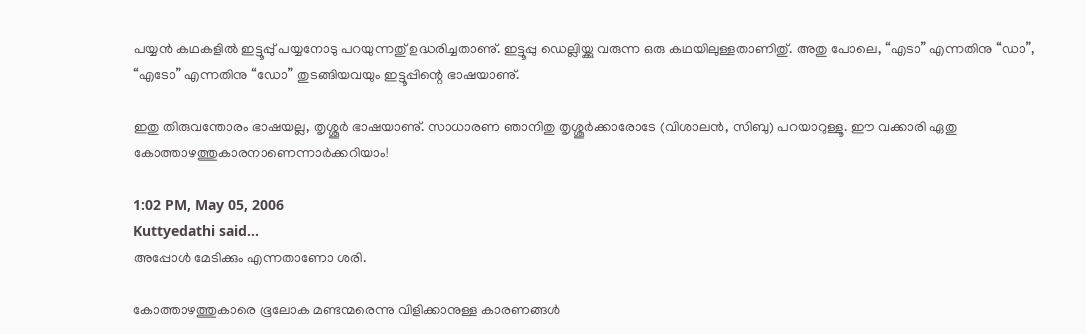പയ്യന്‍ കഥകളില്‍ ഇട്ടൂപ്പു് പയ്യനോടു പറയുന്നതു് ഉദ്ധരിച്ചതാണു്. ഇട്ടൂപ്പു ഡെല്ലിയ്ക്കു വരുന്ന ഒരു കഥയിലുള്ളതാണിതു്. അതു പോലെ, “എടാ” എന്നതിനു “ഡാ”, “എടോ” എന്നതിനു “ഡോ” തുടങ്ങിയവയും ഇട്ടൂപ്പിന്റെ ഭാഷയാണു്.

ഇതു തിരുവന്തോരം ഭാഷയല്ല, തൃശ്ശൂര്‍ ഭാഷയാണു്. സാധാരണ ഞാനിതു തൃശ്ശൂര്‍ക്കാരോടേ (വിശാലന്‍, സിബു) പറയാറുള്ളൂ. ഈ വക്കാരി ഏതു കോത്താഴത്തുകാരനാണെന്നാര്‍ക്കറിയാം!

1:02 PM, May 05, 2006
Kuttyedathi said...
അപ്പോള്‍ മേടിക്കും എന്നതാണോ ശരി.

കോത്താഴത്തുകാരെ ഭൂലോക മണ്ടന്മരെന്നു വിളിക്കാനുള്ള കാരണങ്ങള്‍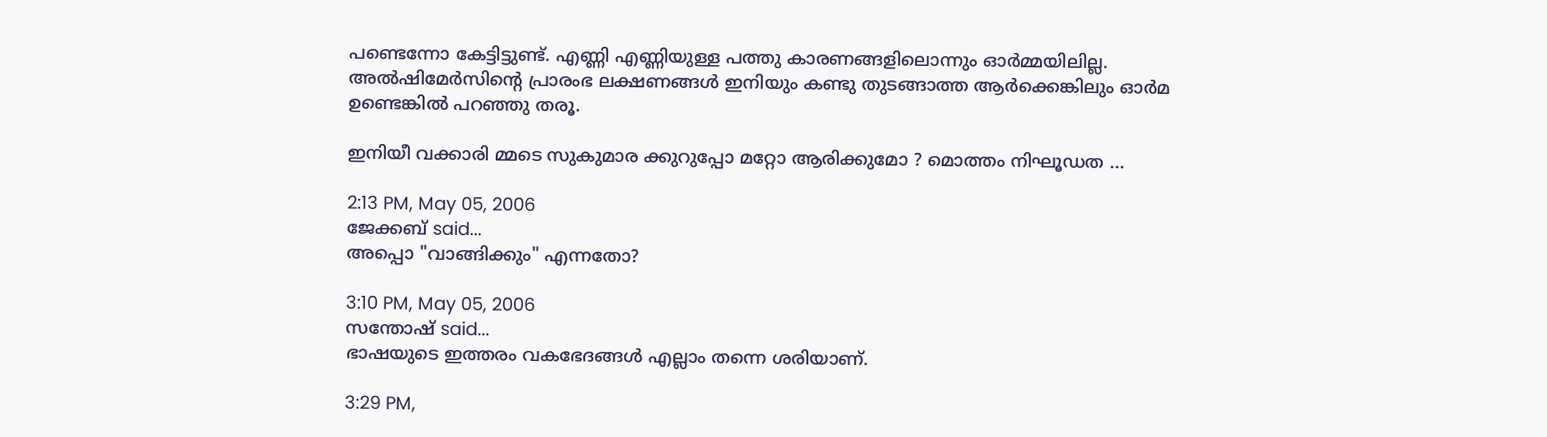പണ്ടെന്നോ കേട്ടിട്ടുണ്ട്‌. എണ്ണി എണ്ണിയുള്ള പത്തു കാരണങ്ങളിലൊന്നും ഓര്‍മ്മയിലില്ല. അല്‍ഷിമേര്‍സിന്റെ പ്രാരംഭ ലക്ഷണങ്ങള്‍ ഇനിയും കണ്ടു തുടങ്ങാത്ത ആര്‍ക്കെങ്കിലും ഓര്‍മ ഉണ്ടെങ്കില്‍ പറഞ്ഞു തരൂ.

ഇനിയീ വക്കാരി മ്മടെ സുകുമാര ക്കുറുപ്പോ മറ്റോ ആരിക്കുമോ ? മൊത്തം നിഘൂഡത ...

2:13 PM, May 05, 2006
ജേക്കബ്‌ said...
അപ്പൊ "വാങ്ങിക്കും" എന്നതോ?

3:10 PM, May 05, 2006
സന്തോഷ് said...
ഭാഷയുടെ ഇത്തരം വകഭേദങ്ങള്‍ എല്ലാം തന്നെ ശരിയാണ്.

3:29 PM,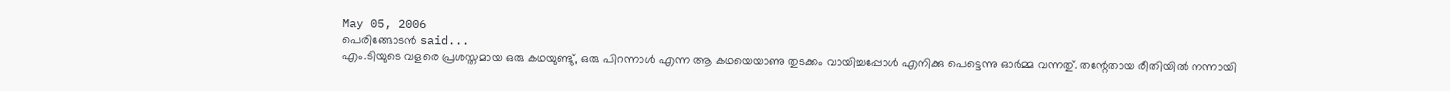May 05, 2006
പെരിങ്ങോടന്‍ said...
എം.ടിയുടെ വളരെ പ്രശസ്തമായ ഒരു കഥയുണ്ടു്, ഒരു പിറന്നാള്‍ എന്ന ആ കഥയെയാണു തുടക്കം വായിച്ചപ്പോള്‍ എനിക്കു പെട്ടെന്നു ഓര്‍മ്മ വന്നതു്. തന്റേതായ രീതിയില്‍ നന്നായി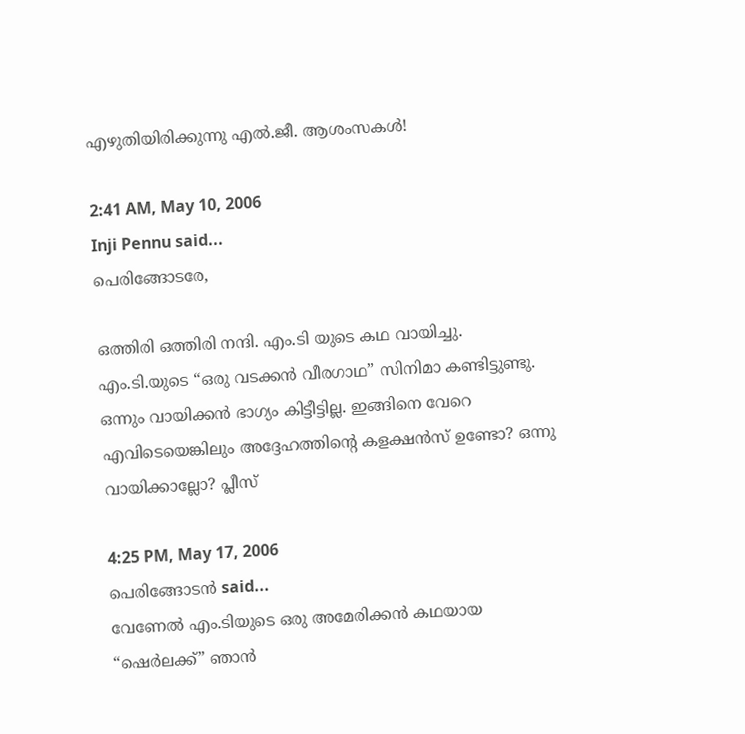എഴുതിയിരിക്കുന്നു എല്‍.ജീ. ആശംസകള്‍!

2:41 AM, May 10, 2006
Inji Pennu said...
പെരിങ്ങോടരേ,

ഒത്തിരി ഒത്തിരി നന്ദി. എം.ടി യുടെ കഥ വായിച്ചു. എം.ടി.യുടെ “ഒരു വടക്കന്‍ വീരഗാഥ” സിനിമാ കണ്ടിട്ടുണ്ടു. ഒന്നും വായിക്കന്‍ ഭാഗ്യം കിട്ടീട്ടില്ല. ഇങ്ങിനെ വേറെ എവിടെയെങ്കിലും അദ്ദേഹത്തിന്റെ കളക്ഷന്‍സ് ഉണ്ടോ? ഒന്നു വായിക്കാല്ലോ? പ്ലീസ്

4:25 PM, May 17, 2006
പെരിങ്ങോടന്‍ said...
വേണേല്‍ എം.ടിയുടെ ഒരു അമേരിക്കന്‍ കഥയായ “ഷെര്‍ലക്ക്” ഞാന്‍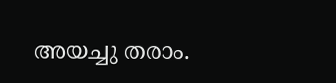അയച്ചു തരാം.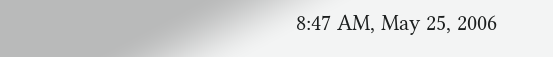8:47 AM, May 25, 2006